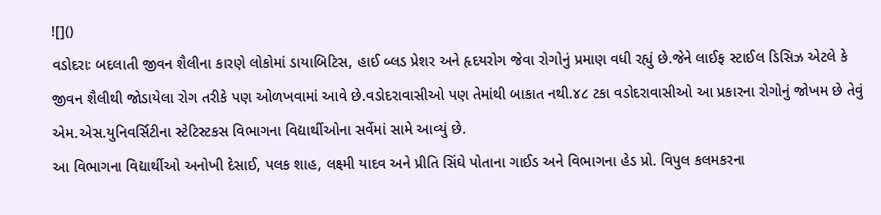![]()
વડોદરાઃ બદલાતી જીવન શૈલીના કારણે લોકોમાં ડાયાબિટિસ, હાઈ બ્લડ પ્રેશર અને હૃદયરોગ જેવા રોગોનું પ્રમાણ વધી રહ્યું છે.જેને લાઈફ સ્ટાઈલ ડિસિઝ એટલે કે જીવન શૈલીથી જોડાયેલા રોગ તરીકે પણ ઓળખવામાં આવે છે.વડોદરાવાસીઓ પણ તેમાંથી બાકાત નથી.૪૮ ટકા વડોદરાવાસીઓ આ પ્રકારના રોગોનું જોખમ છે તેવું એમ.એસ.યુનિવર્સિટીના સ્ટેટિસ્ટકસ વિભાગના વિદ્યાર્થીઓના સર્વેમાં સામે આવ્યું છે.
આ વિભાગના વિદ્યાર્થીઓ અનોખી દેસાઈ, પલક શાહ, લક્ષ્મી યાદવ અને પ્રીતિ સિંઘે પોતાના ગાઈડ અને વિભાગના હેડ પ્રો. વિપુલ કલમકરના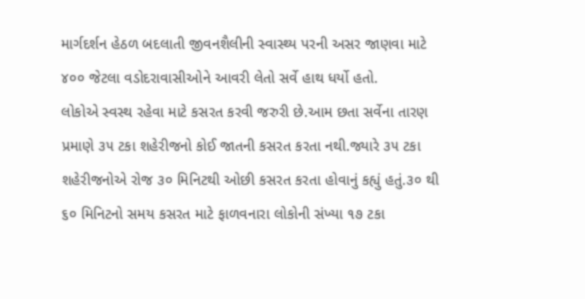માર્ગદર્શન હેઠળ બદલાતી જીવનશૈલીની સ્વાસ્થ્ય પરની અસર જાણવા માટે ૪૦૦ જેટલા વડોદરાવાસીઓને આવરી લેતો સર્વે હાથ ધર્યો હતો.
લોકોએ સ્વસ્થ રહેવા માટે કસરત કરવી જરુરી છે.આમ છતા સર્વેના તારણ પ્રમાણે ૩૫ ટકા શહેરીજનો કોઈ જાતની કસરત કરતા નથી.જ્યારે ૩૫ ટકા શહેરીજનોએ રોજ ૩૦ મિનિટથી ઓછી કસરત કરતા હોવાનું કહ્યું હતું.૩૦ થી ૬૦ મિનિટનો સમય કસરત માટે ફાળવનારા લોકોની સંખ્યા ૧૭ ટકા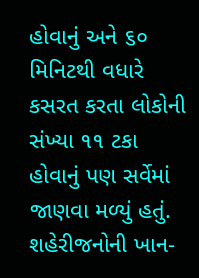હોવાનું અને ૬૦ મિનિટથી વધારે કસરત કરતા લોકોની સંખ્યા ૧૧ ટકા હોવાનું પણ સર્વેમાં જાણવા મળ્યું હતું.
શહેરીજનોની ખાન-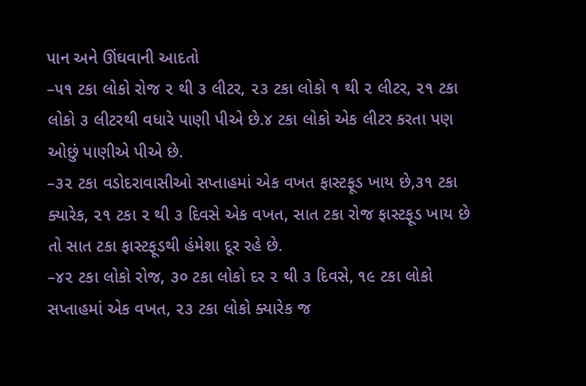પાન અને ઊંઘવાની આદતો
–૫૧ ટકા લોકો રોજ ૨ થી ૩ લીટર, ૨૩ ટકા લોકો ૧ થી ૨ લીટર, ૨૧ ટકા લોકો ૩ લીટરથી વધારે પાણી પીએ છે.૪ ટકા લોકો એક લીટર કરતા પણ ઓછું પાણીએ પીએ છે.
–૩૨ ટકા વડોદરાવાસીઓ સપ્તાહમાં એક વખત ફાસ્ટફૂડ ખાય છે,૩૧ ટકા ક્યારેક, ૨૧ ટકા ૨ થી ૩ દિવસે એક વખત, સાત ટકા રોજ ફાસ્ટફૂડ ખાય છે તો સાત ટકા ફાસ્ટફૂડથી હંમેશા દૂર રહે છે.
–૪૨ ટકા લોકો રોજ, ૩૦ ટકા લોકો દર ૨ થી ૩ દિવસે, ૧૯ ટકા લોકો સપ્તાહમાં એક વખત, ૨૩ ટકા લોકો ક્યારેક જ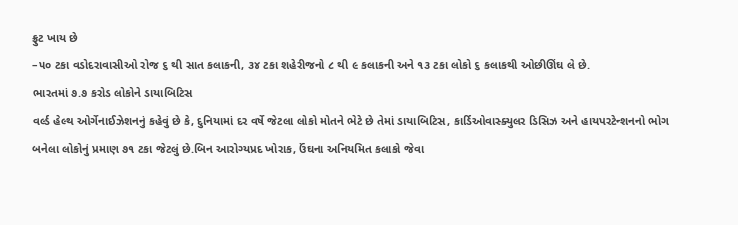ફ્રુટ ખાય છે
–૫૦ ટકા વડોદરાવાસીઓ રોજ ૬ થી સાત કલાકની, ૩૪ ટકા શહેરીજનો ૮ થી ૯ કલાકની અને ૧૩ ટકા લોકો ૬ કલાકથી ઓછીઊંઘ લે છે.
ભારતમાં ૭.૭ કરોડ લોકોને ડાયાબિટિસ
વર્લ્ડ હેલ્થ ઓર્ગેનાઈઝેશનનું કહેવું છે કે, દુનિયામાં દર વર્ષે જેટલા લોકો મોતને ભેટે છે તેમાં ડાયાબિટિસ, કાર્ડિઓવાસ્ક્યુલર ડિસિઝ અને હાયપરટેન્શનનો ભોગ બનેલા લોકોનું પ્રમાણ ૭૧ ટકા જેટલું છે.બિન આરોગ્યપ્રદ ખોરાક, ઉંઘના અનિયમિત કલાકો જેવા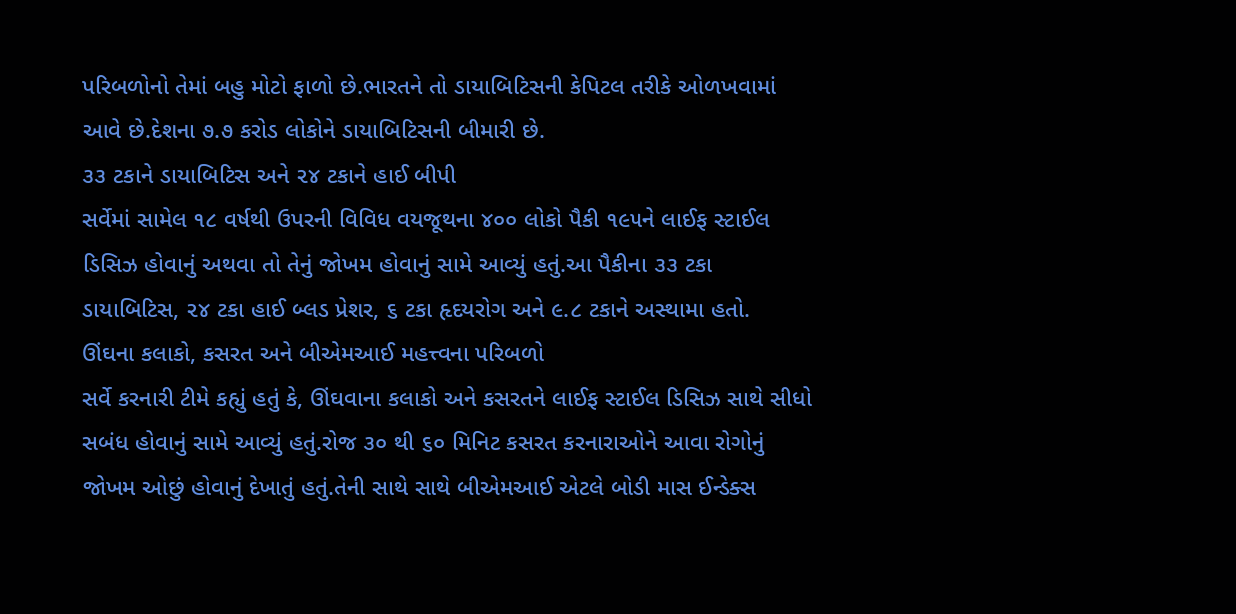પરિબળોનો તેમાં બહુ મોટો ફાળો છે.ભારતને તો ડાયાબિટિસની કેપિટલ તરીકે ઓળખવામાં આવે છે.દેશના ૭.૭ કરોડ લોકોને ડાયાબિટિસની બીમારી છે.
૩૩ ટકાને ડાયાબિટિસ અને ૨૪ ટકાને હાઈ બીપી
સર્વેમાં સામેલ ૧૮ વર્ષથી ઉપરની વિવિધ વયજૂથના ૪૦૦ લોકો પૈકી ૧૯૫ને લાઈફ સ્ટાઈલ ડિસિઝ હોવાનું અથવા તો તેનું જોખમ હોવાનું સામે આવ્યું હતું.આ પૈકીના ૩૩ ટકા ડાયાબિટિસ, ૨૪ ટકા હાઈ બ્લડ પ્રેશર, ૬ ટકા હૃદયરોગ અને ૯.૮ ટકાને અસ્થામા હતો.
ઊંઘના કલાકો, કસરત અને બીએમઆઈ મહત્ત્વના પરિબળો
સર્વે કરનારી ટીમે કહ્યું હતું કે, ઊંઘવાના કલાકો અને કસરતને લાઈફ સ્ટાઈલ ડિસિઝ સાથે સીધો સબંધ હોવાનું સામે આવ્યું હતું.રોજ ૩૦ થી ૬૦ મિનિટ કસરત કરનારાઓને આવા રોગોનું જોખમ ઓછું હોવાનું દેખાતું હતું.તેની સાથે સાથે બીએમઆઈ એટલે બોડી માસ ઈન્ડેક્સ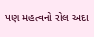પણ મહત્વનો રોલ અદા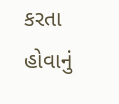કરતા હોવાનું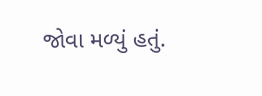જોવા મળ્યું હતું.